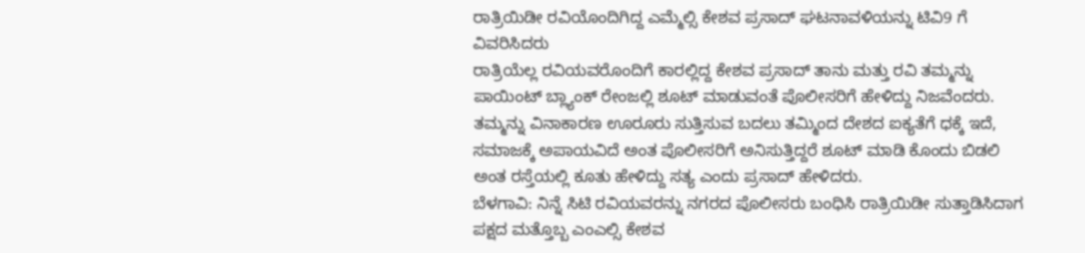ರಾತ್ರಿಯಿಡೀ ರವಿಯೊಂದಿಗಿದ್ದ ಎಮ್ಮೆಲ್ಸಿ ಕೇಶವ ಪ್ರಸಾದ್ ಘಟನಾವಳಿಯನ್ನು ಟಿವಿ9 ಗೆ ವಿವರಿಸಿದರು
ರಾತ್ರಿಯೆಲ್ಲ ರವಿಯವರೊಂದಿಗೆ ಕಾರಲ್ಲಿದ್ದ ಕೇಶವ ಪ್ರಸಾದ್ ತಾನು ಮತ್ತು ರವಿ ತಮ್ಮನ್ನು ಪಾಯಿಂಟ್ ಬ್ಲ್ಯಾಂಕ್ ರೇಂಜಲ್ಲಿ ಶೂಟ್ ಮಾಡುವಂತೆ ಪೊಲೀಸರಿಗೆ ಹೇಳಿದ್ದು ನಿಜವೆಂದರು. ತಮ್ಮನ್ನು ವಿನಾಕಾರಣ ಊರೂರು ಸುತ್ತಿಸುವ ಬದಲು ತಮ್ಮಿಂದ ದೇಶದ ಐಕ್ಯತೆಗೆ ಧಕ್ಕೆ ಇದೆ, ಸಮಾಜಕ್ಕೆ ಅಪಾಯವಿದೆ ಅಂತ ಪೊಲೀಸರಿಗೆ ಅನಿಸುತ್ತಿದ್ದರೆ ಶೂಟ್ ಮಾಡಿ ಕೊಂದು ಬಿಡಲಿ ಅಂತ ರಸ್ತೆಯಲ್ಲಿ ಕೂತು ಹೇಳಿದ್ದು ಸತ್ಯ ಎಂದು ಪ್ರಸಾದ್ ಹೇಳಿದರು.
ಬೆಳಗಾವಿ: ನಿನ್ನೆ ಸಿಟಿ ರವಿಯವರನ್ನು ನಗರದ ಪೊಲೀಸರು ಬಂಧಿಸಿ ರಾತ್ರಿಯಿಡೀ ಸುತ್ತಾಡಿಸಿದಾಗ ಪಕ್ಷದ ಮತ್ತೊಬ್ಬ ಎಂಎಲ್ಸಿ ಕೇಶವ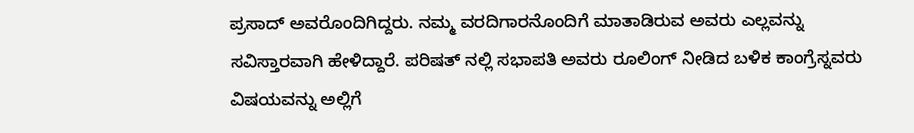ಪ್ರಸಾದ್ ಅವರೊಂದಿಗಿದ್ದರು. ನಮ್ಮ ವರದಿಗಾರನೊಂದಿಗೆ ಮಾತಾಡಿರುವ ಅವರು ಎಲ್ಲವನ್ನು ಸವಿಸ್ತಾರವಾಗಿ ಹೇಳಿದ್ದಾರೆ. ಪರಿಷತ್ ನಲ್ಲಿ ಸಭಾಪತಿ ಅವರು ರೂಲಿಂಗ್ ನೀಡಿದ ಬಳಿಕ ಕಾಂಗ್ರೆಸ್ನವರು ವಿಷಯವನ್ನು ಅಲ್ಲಿಗೆ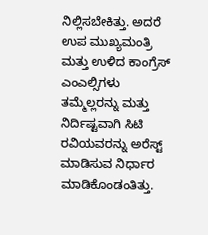ನಿಲ್ಲಿಸಬೇಕಿತ್ತು. ಅದರೆ ಉಪ ಮುಖ್ಯಮಂತ್ರಿ ಮತ್ತು ಉಳಿದ ಕಾಂಗ್ರೆಸ್ ಎಂಎಲ್ಸಿಗಳು ತಮ್ಮೆಲ್ಲರನ್ನು ಮತ್ತು ನಿರ್ದಿಷ್ಟವಾಗಿ ಸಿಟಿ ರವಿಯವರನ್ನು ಅರೆಸ್ಟ್ ಮಾಡಿಸುವ ನಿರ್ಧಾರ ಮಾಡಿಕೊಂಡಂತಿತ್ತು.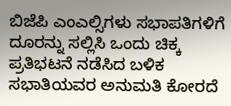ಬಿಜೆಪಿ ಎಂಎಲ್ಸಿಗಳು ಸಭಾಪತಿಗಳಿಗೆ ದೂರನ್ನು ಸಲ್ಲಿಸಿ ಒಂದು ಚಿಕ್ಕ ಪ್ರತಿಭಟನೆ ನಡೆಸಿದ ಬಳಿಕ ಸಭಾತಿಯವರ ಅನುಮತಿ ಕೋರದೆ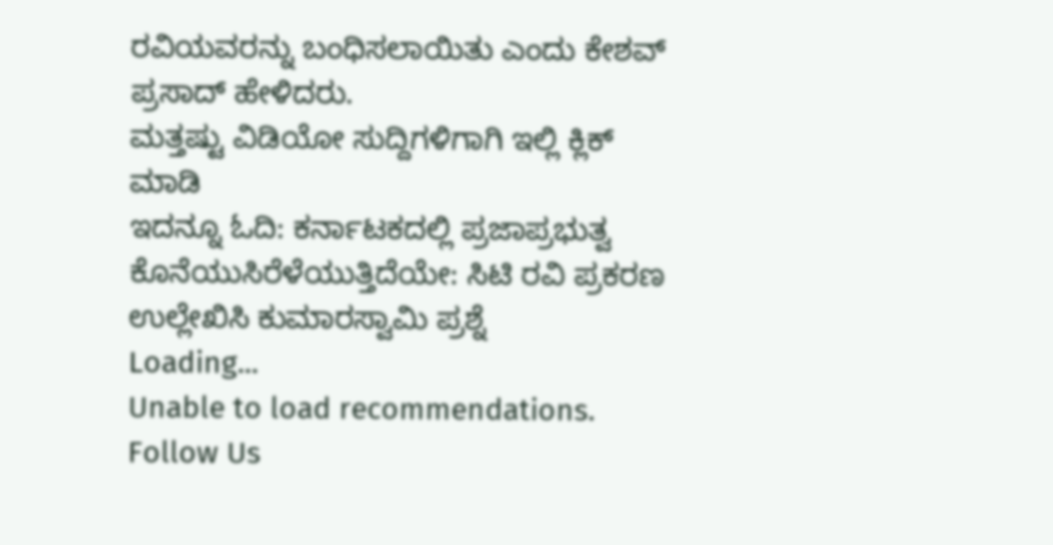ರವಿಯವರನ್ನು ಬಂಧಿಸಲಾಯಿತು ಎಂದು ಕೇಶವ್ ಪ್ರಸಾದ್ ಹೇಳಿದರು.
ಮತ್ತಷ್ಟು ವಿಡಿಯೋ ಸುದ್ದಿಗಳಿಗಾಗಿ ಇಲ್ಲಿ ಕ್ಲಿಕ್ ಮಾಡಿ
ಇದನ್ನೂ ಓದಿ: ಕರ್ನಾಟಕದಲ್ಲಿ ಪ್ರಜಾಪ್ರಭುತ್ವ ಕೊನೆಯುಸಿರೆಳೆಯುತ್ತಿದೆಯೇ: ಸಿಟಿ ರವಿ ಪ್ರಕರಣ ಉಲ್ಲೇಖಿಸಿ ಕುಮಾರಸ್ವಾಮಿ ಪ್ರಶ್ನೆ
Loading...
Unable to load recommendations.
Follow Us